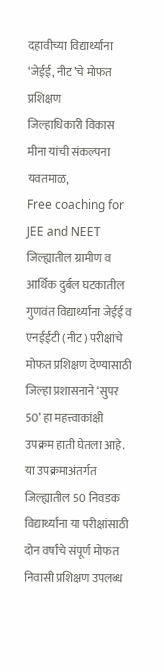दहावीच्या विद्यार्थ्यांना ‘जेईई, नीट’चे मोफत प्रशिक्षण
जिल्हाधिकारी विकास मीना यांची संकल्पना
यवतमाळ,
Free coaching for JEE and NEET जिल्ह्यातील ग्रामीण व आर्थिक दुर्बल घटकातील गुणवंत विद्यार्थ्यांना जेईई व एनईईटी (नीट) परीक्षांचे मोफत प्रशिक्षण देण्यासाठी जिल्हा प्रशासनाने ‘सुपर 50’ हा महत्त्वाकांक्षी उपक्रम हाती घेतला आहे. या उपक्रमाअंतर्गत जिल्ह्यातील 50 निवडक विद्यार्थ्यांना या परीक्षांसाठी दोन वर्षांचे संपूर्ण मोफत निवासी प्रशिक्षण उपलब्ध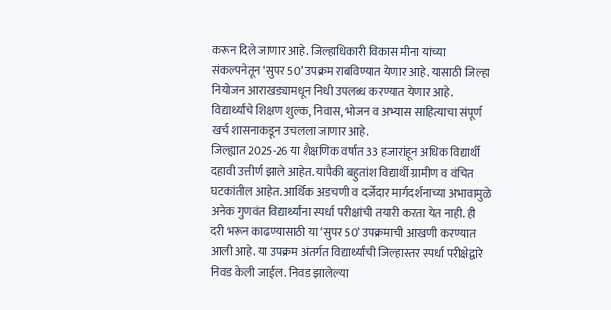करून दिले जाणार आहे. जिल्हाधिकारी विकास मीना यांच्या संकल्पनेतून ‘सुपर 50’ उपक्रम राबविण्यात येणार आहे. यासाठी जिल्हा नियोजन आराखड्यामधून निधी उपलब्ध करण्यात येणार आहे. विद्यार्थ्यांचे शिक्षण शुल्क, निवास, भोजन व अभ्यास साहित्याचा संपूर्ण खर्च शासनाकडून उचलला जाणार आहे.
जिल्ह्यात 2025-26 या शैक्षणिक वर्षात 33 हजारांहून अधिक विद्यार्थी दहावी उत्तीर्ण झाले आहेत. यापैकी बहुतांश विद्यार्थी ग्रामीण व वंचित घटकांतील आहेत. आर्थिक अडचणी व दर्जेदार मार्गदर्शनाच्या अभावामुळे अनेक गुणवंत विद्यार्थ्यांना स्पर्धा परीक्षांची तयारी करता येत नाही. ही दरी भरून काढण्यासाठी या ‘सुपर 50’ उपक्रमाची आखणी करण्यात आली आहे. या उपक्रम अंतर्गत विद्यार्थ्यांची जिल्हास्तर स्पर्धा परीक्षेद्वारे निवड केली जाईल. निवड झालेल्या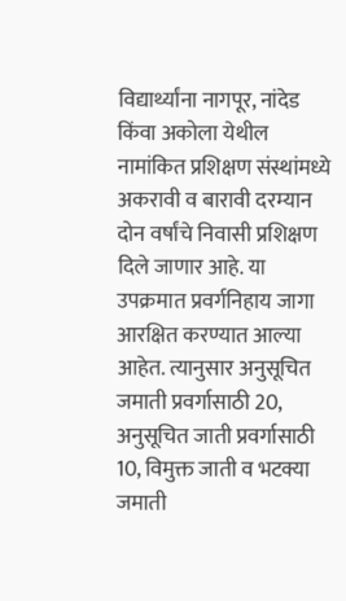विद्यार्थ्यांना नागपूर, नांदेड किंवा अकोला येथील नामांकित प्रशिक्षण संस्थांमध्ये अकरावी व बारावी दरम्यान दोन वर्षांचे निवासी प्रशिक्षण दिले जाणार आहे. या उपक्रमात प्रवर्गनिहाय जागा आरक्षित करण्यात आल्या आहेत. त्यानुसार अनुसूचित जमाती प्रवर्गासाठी 20, अनुसूचित जाती प्रवर्गासाठी 10, विमुक्त जाती व भटक्या जमाती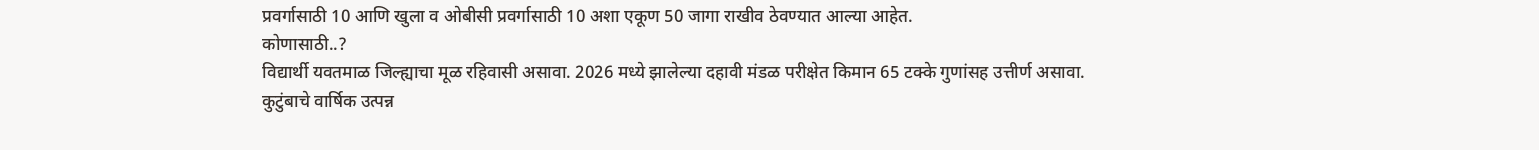प्रवर्गासाठी 10 आणि खुला व ओबीसी प्रवर्गासाठी 10 अशा एकूण 50 जागा राखीव ठेवण्यात आल्या आहेत.
कोणासाठी..?
विद्यार्थी यवतमाळ जिल्ह्याचा मूळ रहिवासी असावा. 2026 मध्ये झालेल्या दहावी मंडळ परीक्षेत किमान 65 टक्के गुणांसह उत्तीर्ण असावा. कुटुंबाचे वार्षिक उत्पन्न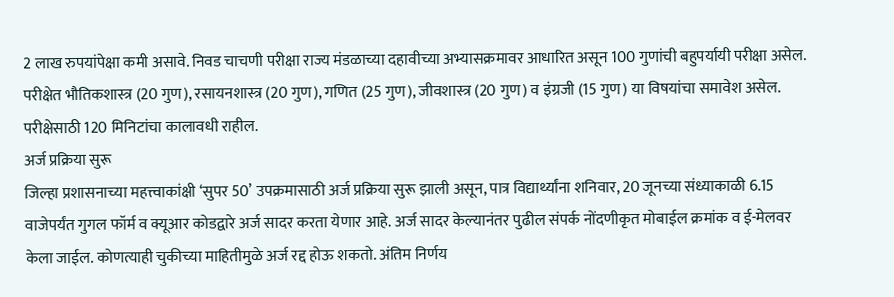2 लाख रुपयांपेक्षा कमी असावे. निवड चाचणी परीक्षा राज्य मंडळाच्या दहावीच्या अभ्यासक्रमावर आधारित असून 100 गुणांची बहुपर्यायी परीक्षा असेल. परीक्षेत भौतिकशास्त्र (20 गुण), रसायनशास्त्र (20 गुण), गणित (25 गुण), जीवशास्त्र (20 गुण) व इंग्रजी (15 गुण) या विषयांचा समावेश असेल. परीक्षेसाठी 120 मिनिटांचा कालावधी राहील.
अर्ज प्रक्रिया सुरू
जिल्हा प्रशासनाच्या महत्त्वाकांक्षी ‘सुपर 50’ उपक्रमासाठी अर्ज प्रक्रिया सुरू झाली असून, पात्र विद्यार्थ्यांना शनिवार, 20 जूनच्या संध्याकाळी 6.15 वाजेपर्यंत गुगल फॉर्म व क्यूआर कोडद्वारे अर्ज सादर करता येणार आहे. अर्ज सादर केल्यानंतर पुढील संपर्क नोंदणीकृत मोबाईल क्रमांक व ई-मेलवर केला जाईल. कोणत्याही चुकीच्या माहितीमुळे अर्ज रद्द होऊ शकतो. अंतिम निर्णय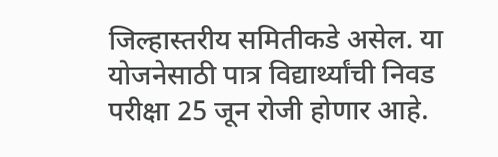जिल्हास्तरीय समितीकडे असेल. या योजनेसाठी पात्र विद्यार्थ्यांची निवड परीक्षा 25 जून रोजी होणार आहे.